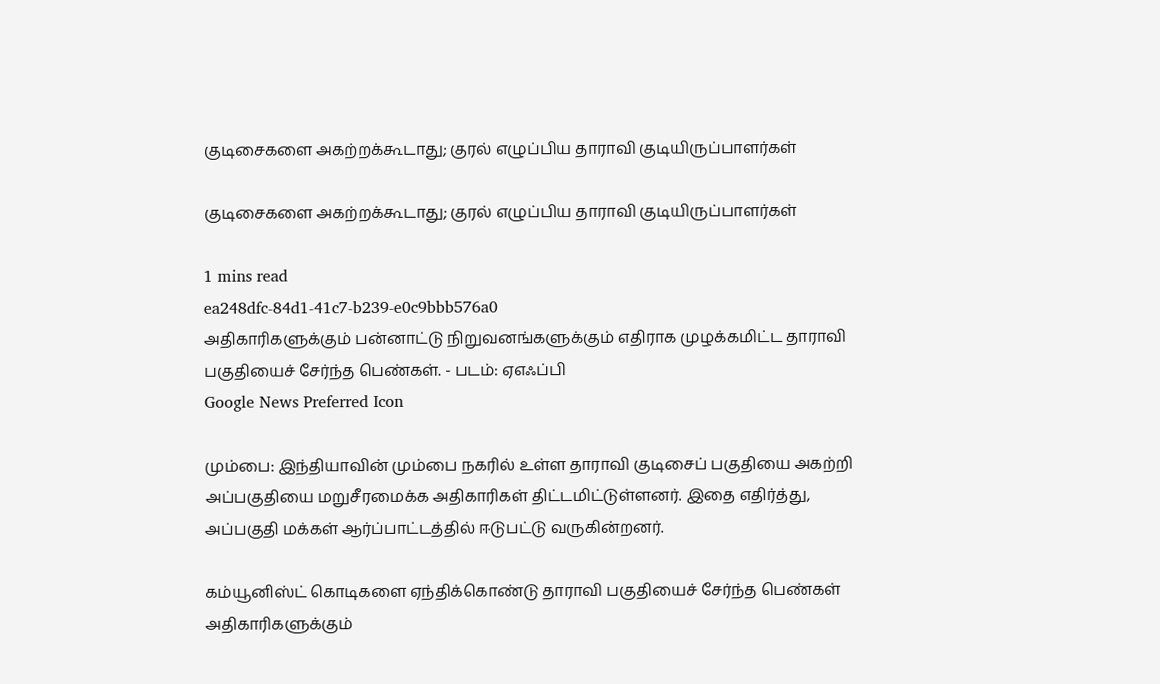குடிசைகளை அகற்றக்கூடாது; குரல் எழுப்பிய தாராவி குடியிருப்பாளர்கள்

குடிசைகளை அகற்றக்கூடாது; குரல் எழுப்பிய தாராவி குடியிருப்பாளர்கள்

1 mins read
ea248dfc-84d1-41c7-b239-e0c9bbb576a0
அதிகாரிகளுக்கும் பன்னாட்டு நிறுவனங்களுக்கும் எதிராக முழக்கமிட்ட தாராவி பகுதியைச் சேர்ந்த பெண்கள். - படம்: ஏஎஃப்பி
Google News Preferred Icon

மும்பை: இந்தியாவின் மும்பை நகரில் உள்ள தாராவி குடிசைப் பகுதியை அகற்றி அப்பகுதியை மறுசீரமைக்க அதிகாரிகள் திட்டமிட்டுள்ளனர். இதை எதிர்த்து, அப்பகுதி மக்கள் ஆர்ப்பாட்டத்தில் ஈடுபட்டு வருகின்றனர்.

கம்யூனிஸ்ட் கொடிகளை ஏந்திக்கொண்டு தாராவி பகுதியைச் சேர்ந்த பெண்கள் அதிகாரிகளுக்கும்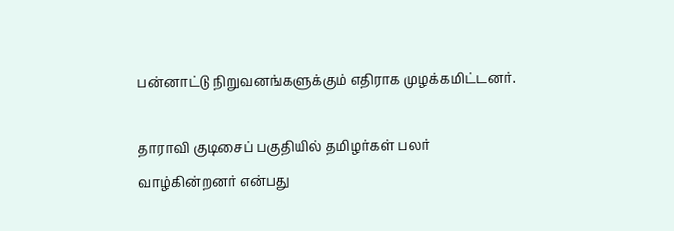பன்னாட்டு நிறுவனங்களுக்கும் எதிராக முழக்கமிட்டனர்.

தாராவி குடிசைப் பகுதியில் தமிழர்கள் பலர் வாழ்கின்றனர் என்பது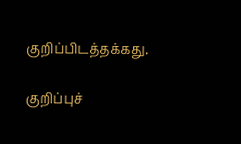குறிப்பிடத்தக்கது.

குறிப்புச்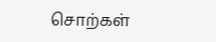சொற்கள்